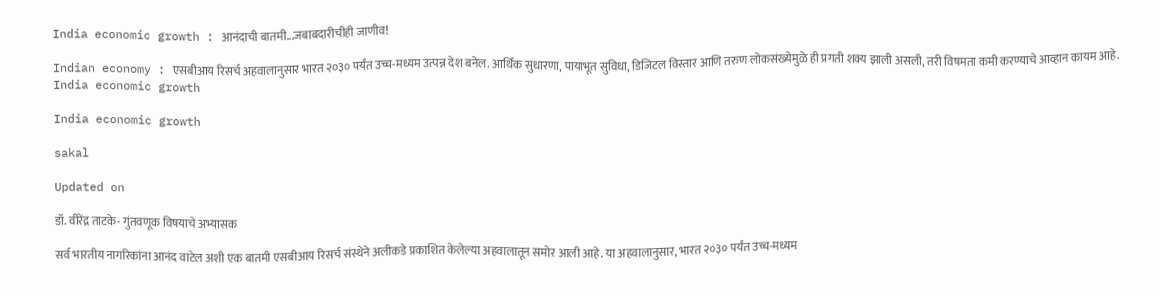India economic growth : आनंदाची बातमी...जबाबदारीचीही जाणीव!

Indian economy : एसबीआय रिसर्च अहवालानुसार भारत २०३० पर्यंत उच्च-मध्यम उत्पन्न देश बनेल. आर्थिक सुधारणा, पायाभूत सुविधा, डिजिटल विस्तार आणि तरुण लोकसंख्येमुळे ही प्रगती शक्य झाली असली, तरी विषमता कमी करण्याचे आव्हान कायम आहे.
India economic growth

India economic growth

sakal

Updated on

डॉ. वीरेंद्र ताटके- गुंतवणूक विषयाचे अभ्यासक

सर्व भारतीय नागरिकांना आनंद वाटेल अशी एक बातमी एसबीआय रिसर्च संस्थेने अलीकडे प्रकाशित केलेल्या अहवालातून समोर आली आहे. या अहवालानुसार, भारत २०३० पर्यंत उच्च-मध्यम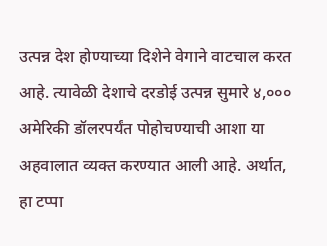उत्पन्न देश होण्याच्या दिशेने वेगाने वाटचाल करत आहे. त्यावेळी देशाचे दरडोई उत्पन्न सुमारे ४,००० अमेरिकी डॉलरपर्यंत पोहोचण्याची आशा या अहवालात व्यक्त करण्यात आली आहे. अर्थात, हा टप्पा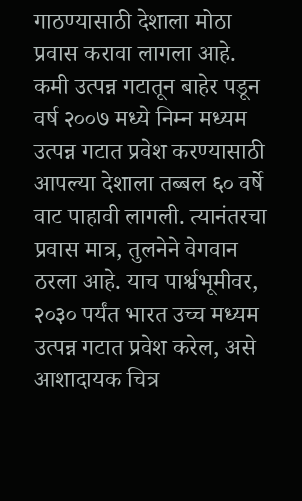गाठण्यासाठी देशाला मोठा प्रवास करावा लागला आहे. कमी उत्पन्न गटातून बाहेर पडून वर्ष २००७ मध्ये निम्न मध्यम उत्पन्न गटात प्रवेश करण्यासाठी आपल्या देशाला तब्बल ६० वर्षे वाट पाहावी लागली. त्यानंतरचा प्रवास मात्र, तुलनेने वेगवान ठरला आहे. याच पार्श्वभूमीवर, २०३० पर्यंत भारत उच्च मध्यम उत्पन्न गटात प्रवेश करेल, असे आशादायक चित्र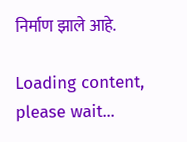निर्माण झाले आहे.

Loading content, please wait...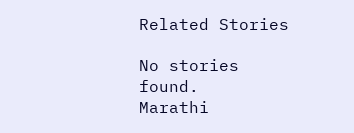Related Stories

No stories found.
Marathi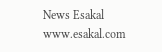News Esakal
www.esakal.com